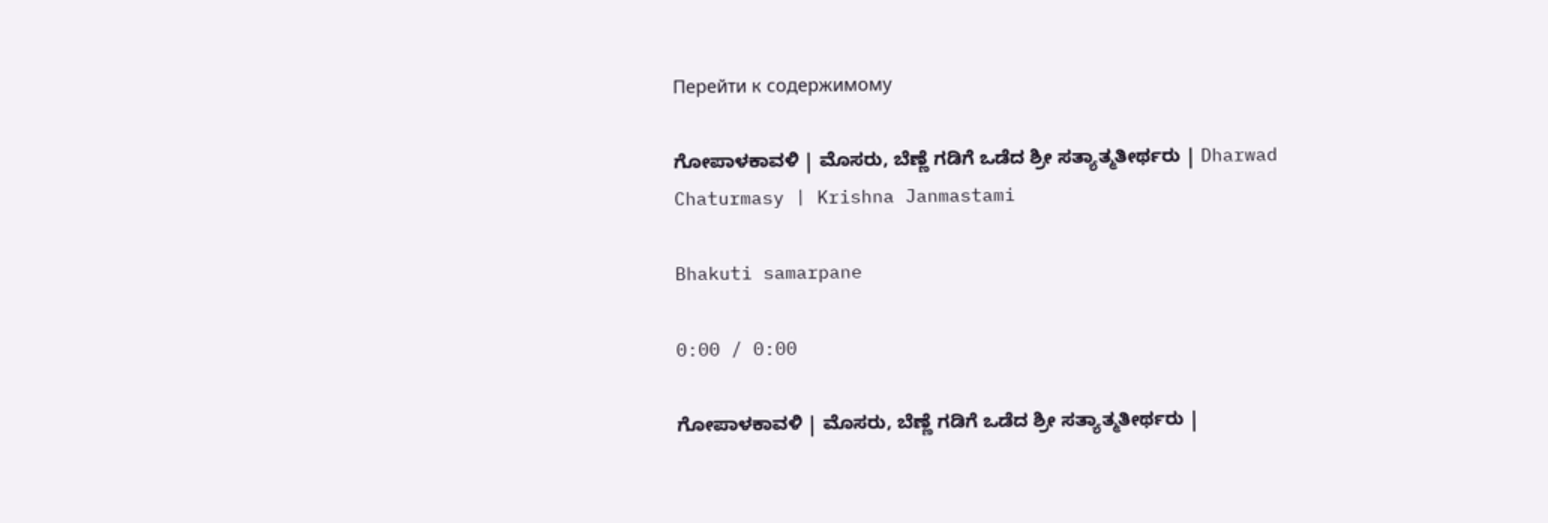Перейти к содержимому

ಗೋಪಾಳಕಾವಳಿ | ಮೊಸರು, ಬೆಣ್ಣೆ ಗಡಿಗೆ ಒಡೆದ ಶ್ರೀ ಸತ್ಯಾತ್ಮತೀರ್ಥರು | Dharwad Chaturmasy | Krishna Janmastami

Bhakuti samarpane

0:00 / 0:00

ಗೋಪಾಳಕಾವಳಿ | ಮೊಸರು, ಬೆಣ್ಣೆ ಗಡಿಗೆ ಒಡೆದ ಶ್ರೀ ಸತ್ಯಾತ್ಮತೀರ್ಥರು |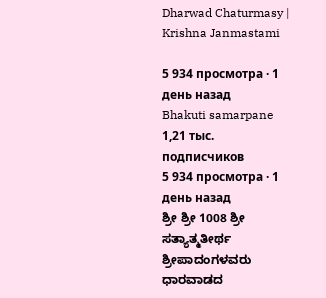Dharwad Chaturmasy | Krishna Janmastami

5 934 просмотра · 1 день назад
Bhakuti samarpane
1,21 тыс. подписчиков
5 934 просмотра · 1 день назад
ಶ್ರೀ ಶ್ರೀ 1008 ಶ್ರೀ ಸತ್ಯಾತ್ಮತೀರ್ಥ ಶ್ರೀಪಾದಂಗಳವರು ಧಾರವಾಡದ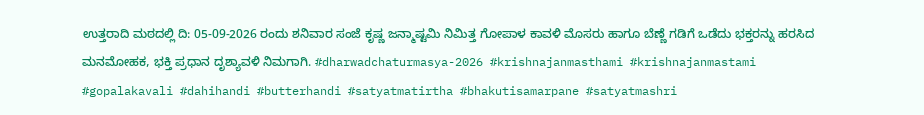ಉತ್ತರಾದಿ ಮಠದಲ್ಲಿ ದಿ: 05-09-2026 ರಂದು ಶನಿವಾರ ಸಂಜೆ ಕೃಷ್ಣ ಜನ್ಮಾಷ್ಟಮಿ ನಿಮಿತ್ತ ಗೋಪಾಳ ಕಾವಳಿ ಮೊಸರು ಹಾಗೂ ಬೆಣ್ಣೆ ಗಡಿಗೆ ಒಡೆದು ಭಕ್ತರನ್ನು ಹರಸಿದ ಮನಮೋಹಕ, ಭಕ್ತಿ ಪ್ರಧಾನ ದೃಶ್ಯಾವಳಿ ನಿಮಗಾಗಿ. #dharwadchaturmasya-2026 #krishnajanmasthami #krishnajanmastami #gopalakavali #dahihandi #butterhandi #satyatmatirtha #bhakutisamarpane #satyatmashri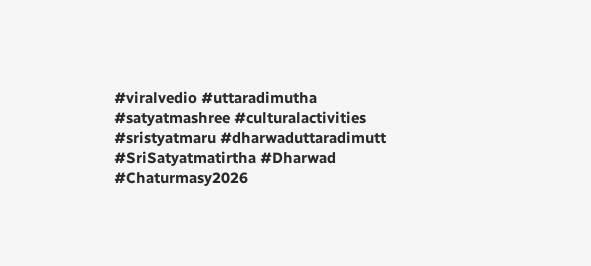#viralvedio #uttaradimutha #satyatmashree #culturalactivities #sristyatmaru #dharwaduttaradimutt #SriSatyatmatirtha #Dharwad #Chaturmasy2026